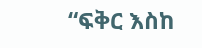“ፍቅር እስከ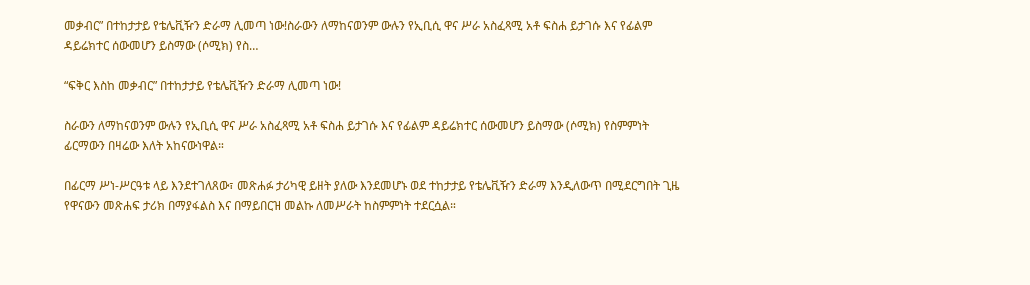መቃብር” በተከታታይ የቴሌቪዥን ድራማ ሊመጣ ነው!ስራውን ለማከናወንም ውሉን የኢቢሲ ዋና ሥራ አስፈጻሚ አቶ ፍስሐ ይታገሱ እና የፊልም ዳይሬክተር ሰውመሆን ይስማው (ሶሚክ) የስ…

“ፍቅር እስከ መቃብር” በተከታታይ የቴሌቪዥን ድራማ ሊመጣ ነው!

ስራውን ለማከናወንም ውሉን የኢቢሲ ዋና ሥራ አስፈጻሚ አቶ ፍስሐ ይታገሱ እና የፊልም ዳይሬክተር ሰውመሆን ይስማው (ሶሚክ) የስምምነት ፊርማውን በዛሬው እለት አከናውነዋል።

በፊርማ ሥነ-ሥርዓቱ ላይ እንደተገለጸው፣ መጽሐፉ ታሪካዊ ይዘት ያለው እንደመሆኑ ወደ ተከታታይ የቴሌቪዥን ድራማ እንዲለውጥ በሚደርግበት ጊዜ የዋናውን መጽሐፍ ታሪክ በማያፋልስ እና በማይበርዝ መልኩ ለመሥራት ከስምምነት ተደርሷል።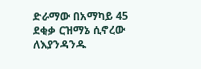ድራማው በአማካይ 45 ደቂቃ ርዝማኔ ሲኖረው ለእያንዳንዱ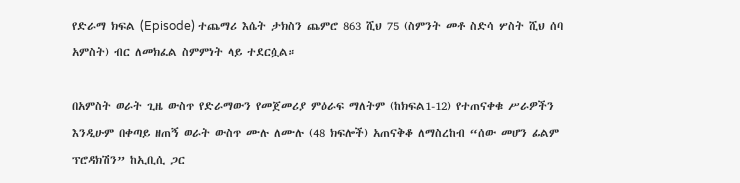የድራማ ክፍል (Episode) ተጨማሪ እሴት ታክስን ጨምሮ 863 ሺህ 75 (ስምንት መቶ ስድሳ ሦስት ሺህ ሰባ አምስት) ብር ለመክፈል ስምምነት ላይ ተደርሷል።

በአምስት ወራት ጊዜ ውስጥ የድራማውን የመጀመሪያ ምዕራፍ ማለትም (ከክፍል1-12) የተጠናቀቁ ሥራዎችን እንዲሁም በቀጣይ ዘጠኝ ወራት ውስጥ ሙሉ ለሙሉ (48 ክፍሎች) አጠናቅቆ ለማስረከብ “ሰው መሆን ፊልም ፕሮዳክሽን” ከኢቢሲ ጋር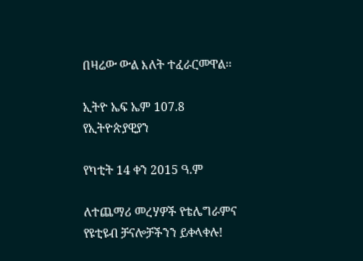በዛሬው ውል እለት ተፈራርመዋል፡፡

ኢትዮ ኤፍ ኤም 107.8 የኢትዮጵያዊያን

የካቲት 14 ቀን 2015 ዓ.ም

ለተጨማሪ መረሃዎች የቴሌግራምና የዩቲዩብ ቻናሎቻችንን ይቀላቀሉ!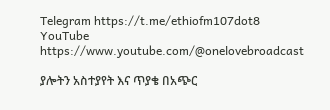Telegram https://t.me/ethiofm107dot8
YouTube https://www.youtube.com/@onelovebroadcast

ያሎትን አስተያየት እና ጥያቄ በአጭር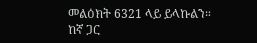መልዕክት 6321 ላይ ይላኩልን።
ከኛ ጋር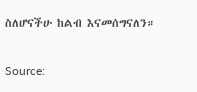ስለሆናችሁ ከልብ እናመሰግናለን።

Source: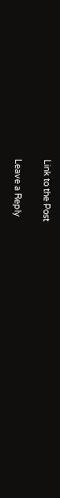Link to the Post

Leave a Reply